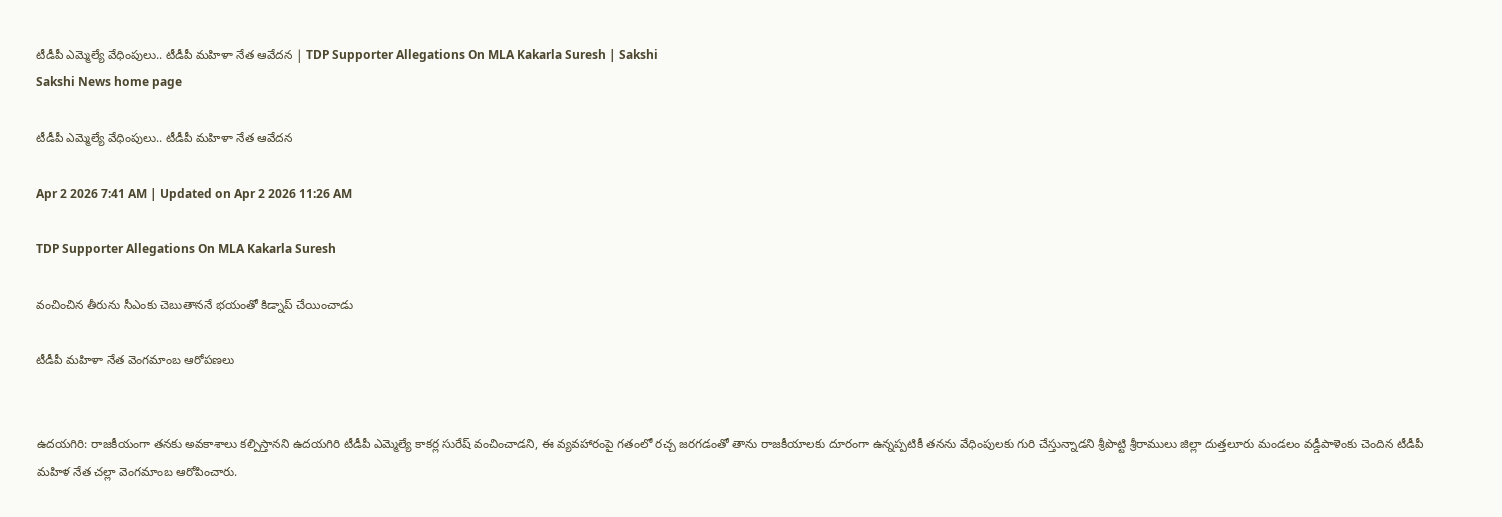టీడీపీ ఎమ్మెల్యే వేధింపులు.. టీడీపీ మహిళా నేత ఆవేదన | TDP Supporter Allegations On MLA Kakarla Suresh | Sakshi
Sakshi News home page

టీడీపీ ఎమ్మెల్యే వేధింపులు.. టీడీపీ మహిళా నేత ఆవేదన

Apr 2 2026 7:41 AM | Updated on Apr 2 2026 11:26 AM

TDP Supporter Allegations On MLA Kakarla Suresh

వంచించిన తీరును సీఎంకు చెబుతాననే భయంతో కిడ్నాప్‌ చేయించాడు

టీడీపీ మహిళా నేత వెంగమాంబ ఆరోపణలు


ఉదయగిరి: రాజకీయంగా తనకు అవకాశాలు కల్పిస్తానని ఉదయగిరి టీడీపీ ఎమ్మెల్యే కాకర్ల సురేష్‌ వంచించాడని, ఈ వ్యవహారంపై గతంలో రచ్చ జరగడంతో తాను రాజకీయాలకు దూరంగా ఉన్నప్పటికీ తనను వేధింపులకు గురి చేస్తున్నాడని శ్రీపొట్టి శ్రీరాములు జిల్లా దుత్తలూరు మండలం వడ్డీపాళెంకు చెందిన టీడీపీ మహిళ నేత చల్లా వెంగమాంబ ఆరోపించారు.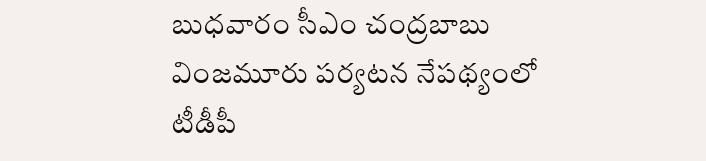బుధవారం సీఎం చంద్రబాబు వింజమూరు పర్యటన నేపథ్యంలో టీడీపీ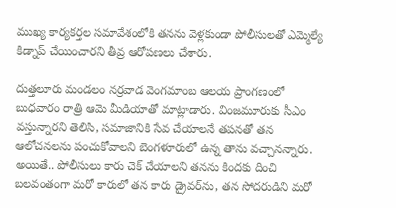ముఖ్య కార్యకర్తల సమావేశంలోకి తనను వెళ్లకుండా పోలీసులతో ఎమ్మెల్యే కిడ్నాప్‌ చేయించారని తీవ్ర ఆరోపణలు చేశారు.

దుత్తలూరు మండలం నర్రవాడ వెంగమాంబ ఆలయ ప్రాంగణంలో బుధవారం రాత్రి ఆమె మీడియాతో మాట్లాడారు. వింజమూరుకు సీఎం వస్తున్నారని తెలిసి, సమాజానికి సేవ చేయాలనే తపనతో తన ఆలోచనలను పంచుకోవాలని బెంగళూరులో ఉన్న తాను వచ్చానన్నారు. అయితే.. పోలీసులు కారు చెక్‌ చేయాలని తనను కిందకు దించి బలవంతంగా మరో కారులో తన కారు డ్రైవర్‌ను, తన సోదరుడిని మరో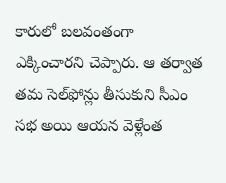కారులో బలవంతంగా ఎక్కించారని చెప్పారు. ఆ తర్వాత తమ సెల్‌ఫోన్లు తీసుకుని సీఎం సభ అయి ఆయన వెళ్లేంత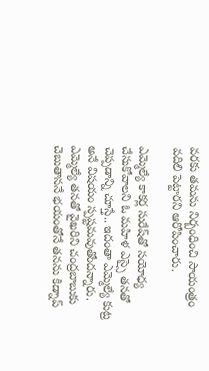వరకు తమను నిర్బంధించి సాయంత్రం  వదిలి పెట్టారని ఆరోపించారు.

ఎమ్మెల్యే కాకర్ల సురేష్‌తో సయోధ్య చేసుకోవాలని ఓ మహిళ ఎస్సై తనతో చెప్పడాన్ని చూస్తే.. ఇదంతా ఎమ్మెల్యే కుట్ర అనే విషయం స్పష్టమవుతోందన్నారు. ఎమ్మెల్యే తనతో వైఖరిని చంద్రబాబుకు చెబుతాననే భయంతోనే తనను కిడ్నాప్‌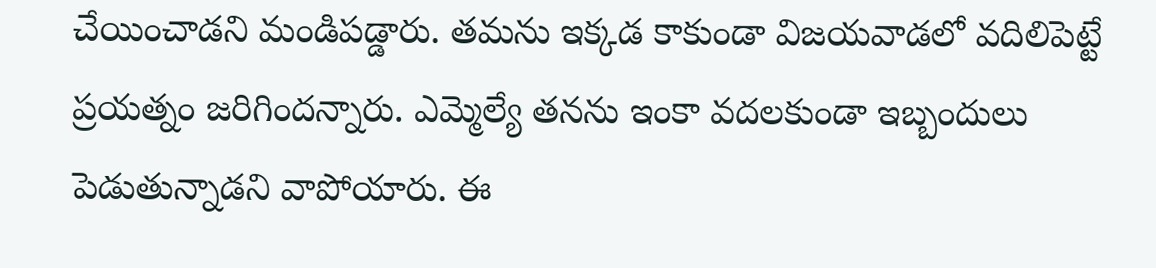చేయించాడని మండిపడ్డారు. తమను ఇక్కడ కాకుండా విజయవాడలో వదిలిపెట్టే ప్రయత్నం జరిగిందన్నారు. ఎమ్మెల్యే తనను ఇంకా వదలకుండా ఇబ్బందులు పెడుతున్నాడని వాపోయారు. ఈ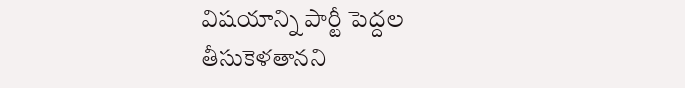విషయాన్ని పార్టీ పెద్దల తీసుకెళతానని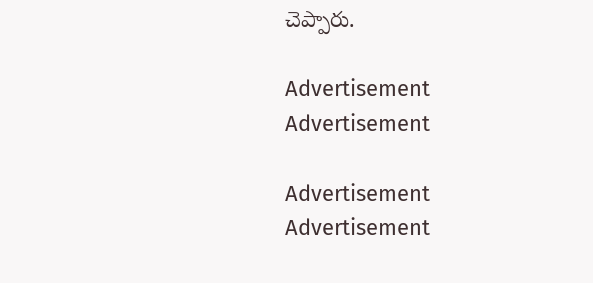చెప్పారు.

Advertisement
Advertisement

Advertisement
Advertisement